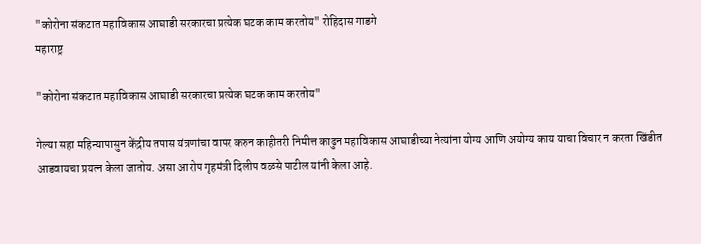"कोरोना संकटात महाविकास आघाडी सरकारचा प्रत्येक घटक काम करतोय" रोहिदास गाडगे
महाराष्ट्र

"कोरोना संकटात महाविकास आघाडी सरकारचा प्रत्येक घटक काम करतोय"

गेल्या सहा महिन्यापासुन केंद्रीय तपास यंत्रणांचा वापर करुन काहीतरी निमीत्त काढुन महाविकास आघाडीच्या नेत्यांना योग्य आणि अयोग्य काय याचा विचार न करता खिंडीत आडवायचा प्रयत्न केला जातोय. असा आरोप गृहमंत्री दिलीप वळसे पाटील यांनी केला आहे.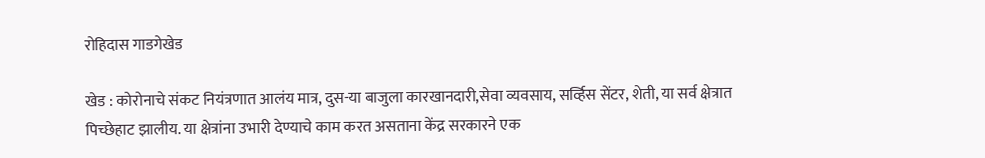रोहिदास गाडगेखेड

खेड : कोरोनाचे संकट नियंत्रणात आलंय मात्र, दुस-या बाजुला कारखानदारी,सेवा व्यवसाय, सर्व्हिस सेंटर, शेती, या सर्व क्षेत्रात पिच्छेहाट झालीय. या क्षेत्रांना उभारी देण्याचे काम करत असताना केंद्र सरकारने एक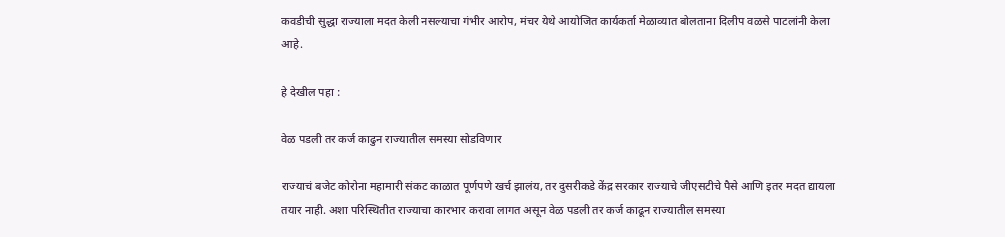कवडीची सुद्धा राज्याला मदत केली नसल्याचा गंभीर आरोप, मंचर येथे आयोजित कार्यकर्ता मेळाव्यात बोलताना दिलीप वळसे पाटलांनी केला आहे.

हे देखील पहा :

वेळ पडली तर कर्ज काढुन राज्यातील समस्या सोडविणार

राज्याचं बजेट कोरोना महामारी संकट काळात पूर्णपणे खर्च झालंय, तर दुसरीकडे केंद्र सरकार राज्याचे जीएसटीचे पैसे आणि इतर मदत द्यायला तयार नाही. अशा परिस्थितीत राज्याचा कारभार करावा लागत असून वेळ पडली तर कर्ज काढून राज्यातील समस्या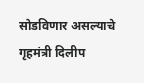सोडविणार असल्याचे गृहमंत्री दिलीप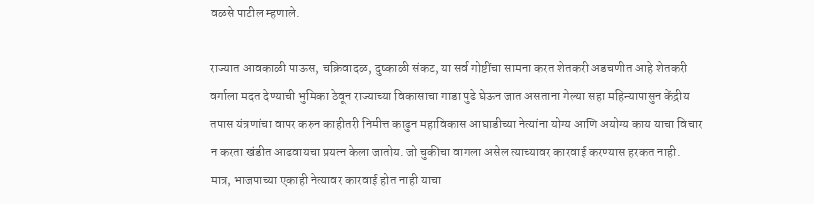वळसे पाटील म्हणाले.

राज्यात आवकाळी पाऊस, चक्रिवादळ, दुष्काळी संकट, या सर्व गोष्टींचा सामना करत शेतकरी अडचणीत आहे शेतकरी वर्गाला मदत देण्याची भुमिका ठेवून राज्याच्या विकासाचा गाडा पुढे घेऊन जात असताना गेल्या सहा महिन्यापासुन केंद्रीय तपास यंत्रणांचा वापर करुन काहीतरी निमीत्त काढुन महाविकास आघाडीच्या नेत्यांना योग्य आणि अयोग्य काय याचा विचार न करता खंडीत आढवायचा प्रयत्न केला जातोय. जो चुकीचा वागला असेल त्याच्यावर कारवाई करण्यास हरकत नाही. मात्र, भाजपाच्या एकाही नेत्यावर कारवाई होत नाही याचा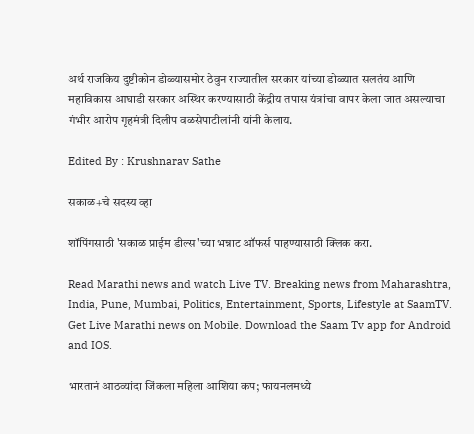अर्थ राजकिय दुष्टीकोन डोळ्यासमोर ठेवुन राज्यातील सरकार यांच्या डोळ्यात सलतंय आणि महाविकास आघाडी सरकार अस्थिर करण्यासाठी केंद्रीय तपास यंत्रांचा वापर केला जात असल्याचा गंभीर आरोप गृहमंत्री दिलीप वळसेपाटीलांनी यांनी केलाय.

Edited By : Krushnarav Sathe

सकाळ+चे सदस्य व्हा

शॉपिंगसाठी 'सकाळ प्राईम डील्स'च्या भन्नाट ऑफर्स पाहण्यासाठी क्लिक करा.

Read Marathi news and watch Live TV. Breaking news from Maharashtra, India, Pune, Mumbai, Politics, Entertainment, Sports, Lifestyle at SaamTV. Get Live Marathi news on Mobile. Download the Saam Tv app for Android and IOS.

भारतानं आठव्यांदा जिंकला महिला आशिया कप; फायनलमध्ये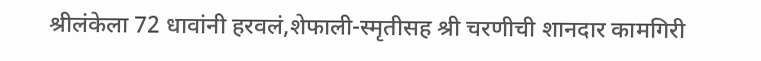श्रीलंकेला 72 धावांनी हरवलं,शेफाली-स्मृतीसह श्री चरणीची शानदार कामगिरी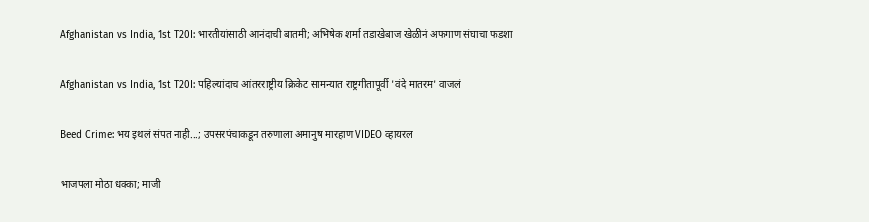Afghanistan vs India, 1st T20I: भारतीयांसाठी आनंदाची बातमी; अभिषेक शर्मा तडाखेबाज खेळीनं अफगाण संघाचा फडशा

Afghanistan vs India, 1st T20I: पहिल्यांदाच आंतरराष्ट्रीय क्रिकेट सामन्यात राष्ट्रगीतापूर्वी 'वंदे मातरम' वाजलं

Beed Crime: भय इथलं संपत नाही...; उपसरपंचाकडून तरुणाला अमानुष मारहाण VIDEO व्हायरल

भाजपला मोठा धक्का; माजी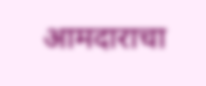आमदाराचा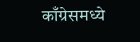काँग्रेसमध्ये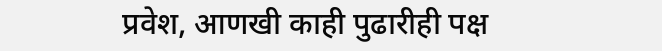प्रवेश, आणखी काही पुढारीही पक्ष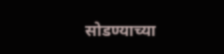सोडण्याच्या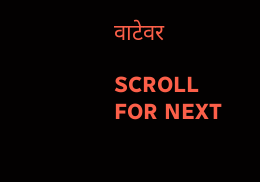वाटेवर

SCROLL FOR NEXT